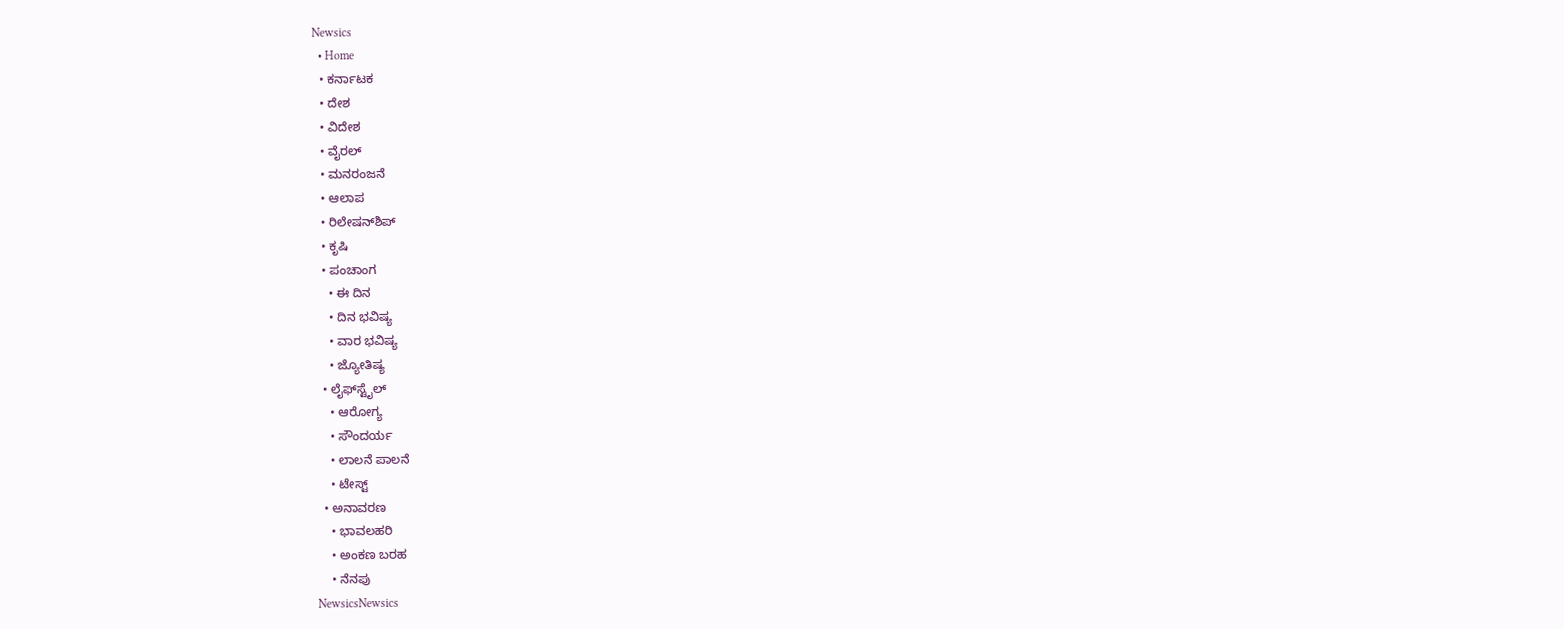Newsics
  • Home
  • ಕರ್ನಾಟಕ
  • ದೇಶ
  • ವಿದೇಶ
  • ವೈರಲ್
  • ಮನರಂಜನೆ
  • ಆಲಾಪ
  • ರಿಲೇಷನ್‌ಶಿಪ್
  • ಕೃಷಿ
  • ಪಂಚಾಂಗ
    • ಈ ದಿನ
    • ದಿನ ಭವಿಷ್ಯ
    • ವಾರ ಭವಿಷ್ಯ
    • ಜ್ಯೋತಿಷ್ಯ
  • ಲೈಫ್‌ಸ್ಟೈಲ್
    • ಆರೋಗ್ಯ
    • ಸೌಂದರ್ಯ
    • ಲಾಲನೆ ಪಾಲನೆ
    • ಟೇಸ್ಟ್
  • ಅನಾವರಣ
    • ಭಾವಲಹರಿ
    • ಅಂಕಣ ಬರಹ
    • ನೆನಪು
NewsicsNewsics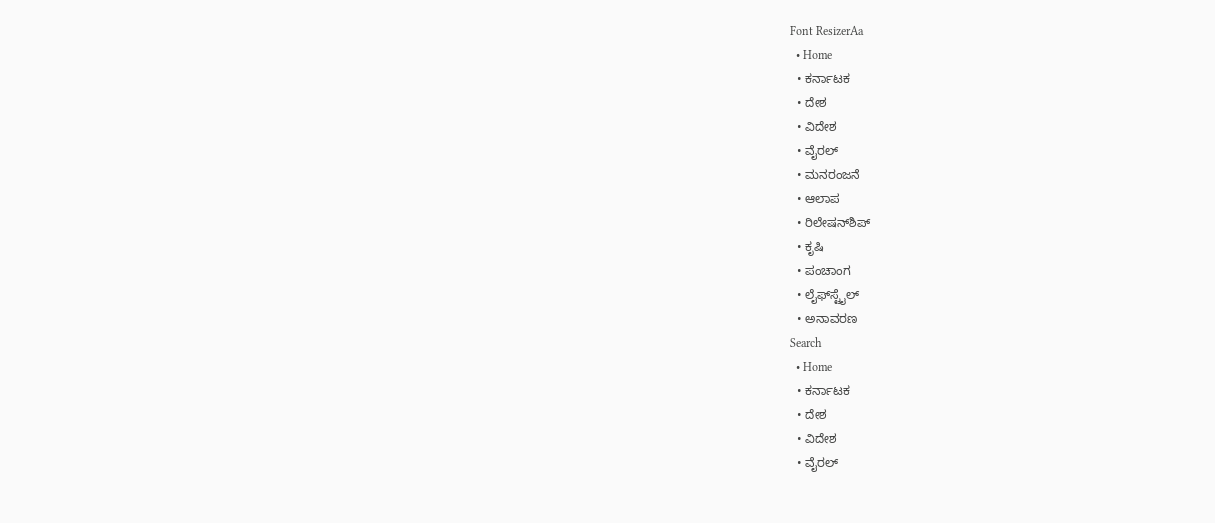Font ResizerAa
  • Home
  • ಕರ್ನಾಟಕ
  • ದೇಶ
  • ವಿದೇಶ
  • ವೈರಲ್
  • ಮನರಂಜನೆ
  • ಆಲಾಪ
  • ರಿಲೇಷನ್‌ಶಿಪ್
  • ಕೃಷಿ
  • ಪಂಚಾಂಗ
  • ಲೈಫ್‌ಸ್ಟೈಲ್
  • ಅನಾವರಣ
Search
  • Home
  • ಕರ್ನಾಟಕ
  • ದೇಶ
  • ವಿದೇಶ
  • ವೈರಲ್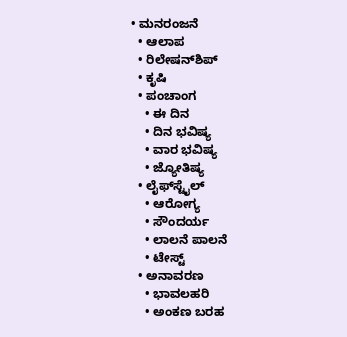• ಮನರಂಜನೆ
  • ಆಲಾಪ
  • ರಿಲೇಷನ್‌ಶಿಪ್
  • ಕೃಷಿ
  • ಪಂಚಾಂಗ
    • ಈ ದಿನ
    • ದಿನ ಭವಿಷ್ಯ
    • ವಾರ ಭವಿಷ್ಯ
    • ಜ್ಯೋತಿಷ್ಯ
  • ಲೈಫ್‌ಸ್ಟೈಲ್
    • ಆರೋಗ್ಯ
    • ಸೌಂದರ್ಯ
    • ಲಾಲನೆ ಪಾಲನೆ
    • ಟೇಸ್ಟ್
  • ಅನಾವರಣ
    • ಭಾವಲಹರಿ
    • ಅಂಕಣ ಬರಹ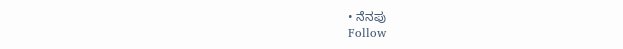• ನೆನಪು
Follow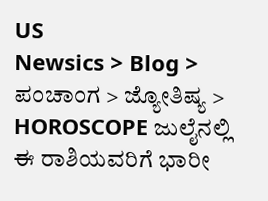US
Newsics > Blog > ಪಂಚಾಂಗ > ಜ್ಯೋತಿಷ್ಯ > HOROSCOPE ಜುಲೈನಲ್ಲಿ ಈ ರಾಶಿಯವರಿಗೆ ಭಾರೀ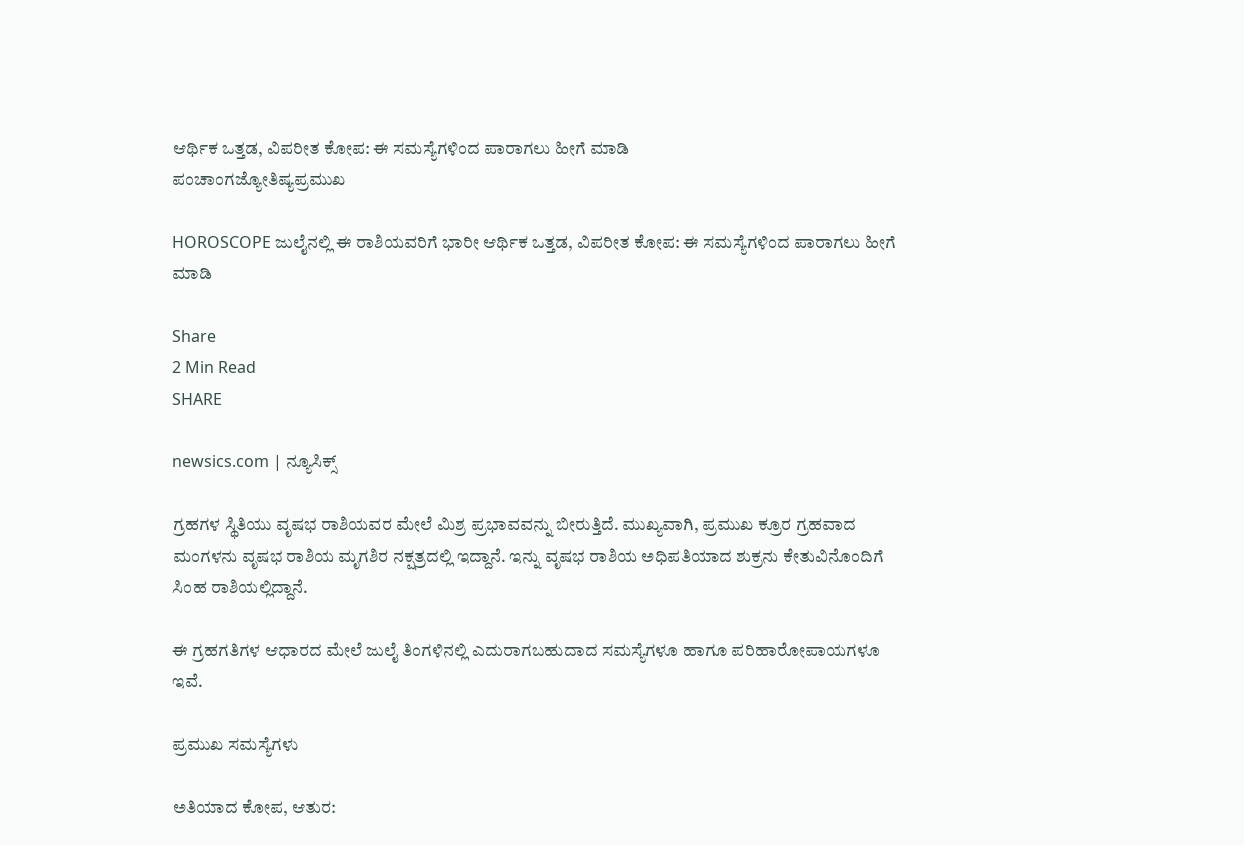ಆರ್ಥಿಕ ಒತ್ತಡ, ವಿಪರೀತ ಕೋಪ: ಈ ಸಮಸ್ಯೆಗಳಿಂದ ಪಾರಾಗಲು ಹೀಗೆ ಮಾಡಿ
ಪಂಚಾಂಗಜ್ಯೋತಿಷ್ಯಪ್ರಮುಖ

HOROSCOPE ಜುಲೈನಲ್ಲಿ ಈ ರಾಶಿಯವರಿಗೆ ಭಾರೀ ಆರ್ಥಿಕ ಒತ್ತಡ, ವಿಪರೀತ ಕೋಪ: ಈ ಸಮಸ್ಯೆಗಳಿಂದ ಪಾರಾಗಲು ಹೀಗೆ ಮಾಡಿ

Share
2 Min Read
SHARE

newsics.com | ನ್ಯೂಸಿಕ್ಸ್

ಗ್ರಹಗಳ ಸ್ಥಿತಿಯು ವೃಷಭ ರಾಶಿಯವರ ಮೇಲೆ ಮಿಶ್ರ ಪ್ರಭಾವವನ್ನು ಬೀರುತ್ತಿದೆ. ಮುಖ್ಯವಾಗಿ, ಪ್ರಮುಖ ಕ್ರೂರ ಗ್ರಹವಾದ ಮಂಗಳನು ವೃಷಭ ರಾಶಿಯ ಮೃಗಶಿರ ನಕ್ಷತ್ರದಲ್ಲಿ ಇದ್ದಾನೆ. ಇನ್ನು ವೃಷಭ ರಾಶಿಯ ಅಧಿಪತಿಯಾದ ಶುಕ್ರನು ಕೇತುವಿನೊಂದಿಗೆ ಸಿಂಹ ರಾಶಿಯಲ್ಲಿದ್ದಾನೆ.

ಈ ಗ್ರಹಗತಿಗಳ ಆಧಾರದ ಮೇಲೆ ಜುಲೈ ತಿಂಗಳಿನಲ್ಲಿ ಎದುರಾಗಬಹುದಾದ ಸಮಸ್ಯೆಗಳೂ ಹಾಗೂ ಪರಿಹಾರೋಪಾಯಗಳೂ ಇವೆ.

ಪ್ರಮುಖ ಸಮಸ್ಯೆಗಳು

ಅತಿಯಾದ ಕೋಪ, ಆತುರ: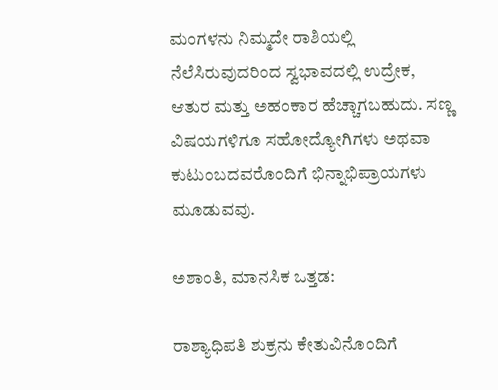ಮಂಗಳನು ನಿಮ್ಮದೇ ರಾಶಿಯಲ್ಲಿ ನೆಲೆಸಿರುವುದರಿಂದ ಸ್ವಭಾವದಲ್ಲಿ ಉದ್ರೇಕ, ಆತುರ ಮತ್ತು ಅಹಂಕಾರ ಹೆಚ್ಚಾಗಬಹುದು. ಸಣ್ಣ ವಿಷಯಗಳಿಗೂ ಸಹೋದ್ಯೋಗಿಗಳು ಅಥವಾ ಕುಟುಂಬದವರೊಂದಿಗೆ ಭಿನ್ನಾಭಿಪ್ರಾಯಗಳು ಮೂಡುವವು.

ಅಶಾಂತಿ, ಮಾನಸಿಕ ಒತ್ತಡ:

ರಾಶ್ಯಾಧಿಪತಿ ಶುಕ್ರನು ಕೇತುವಿನೊಂದಿಗೆ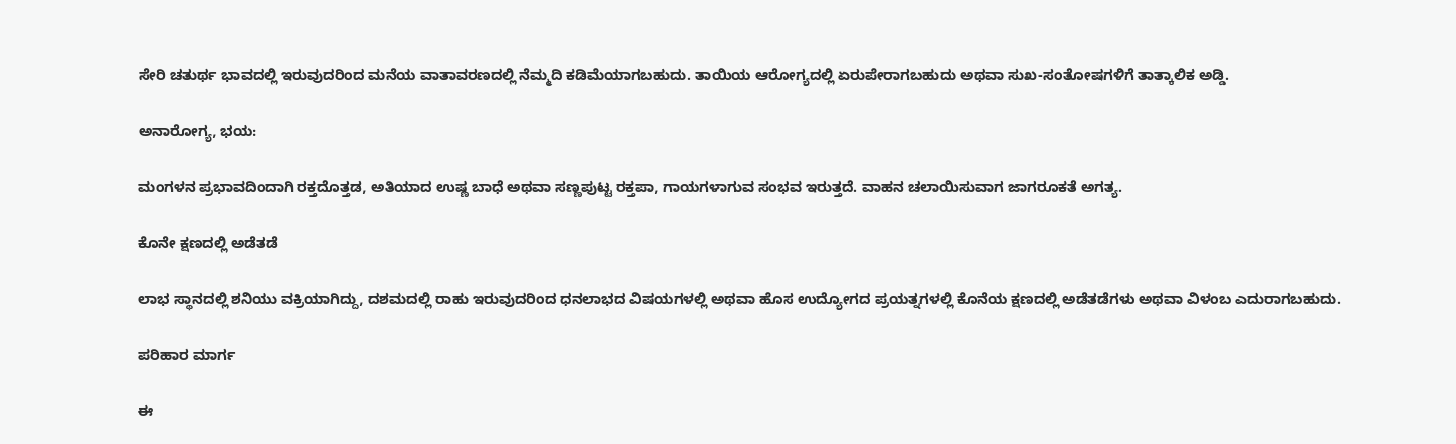ಸೇರಿ ಚತುರ್ಥ ಭಾವದಲ್ಲಿ ಇರುವುದರಿಂದ ಮನೆಯ ವಾತಾವರಣದಲ್ಲಿ ನೆಮ್ಮದಿ ಕಡಿಮೆಯಾಗಬಹುದು. ತಾಯಿಯ ಆರೋಗ್ಯದಲ್ಲಿ ಏರುಪೇರಾಗಬಹುದು ಅಥವಾ ಸುಖ-ಸಂತೋಷಗಳಿಗೆ ತಾತ್ಕಾಲಿಕ ಅಡ್ಡಿ.

ಅನಾರೋಗ್ಯ, ಭಯ:

ಮಂಗಳನ ಪ್ರಭಾವದಿಂದಾಗಿ ರಕ್ತದೊತ್ತಡ, ಅತಿಯಾದ ಉಷ್ಣ ಬಾಧೆ ಅಥವಾ ಸಣ್ಣಪುಟ್ಟ ರಕ್ತಪಾ, ಗಾಯಗಳಾಗುವ ಸಂಭವ ಇರುತ್ತದೆ. ವಾಹನ ಚಲಾಯಿಸುವಾಗ ಜಾಗರೂಕತೆ ಅಗತ್ಯ.

ಕೊನೇ ಕ್ಷಣದಲ್ಲಿ ಅಡೆತಡೆ

ಲಾಭ ಸ್ಥಾನದಲ್ಲಿ ಶನಿಯು ವಕ್ರಿಯಾಗಿದ್ದು, ದಶಮದಲ್ಲಿ ರಾಹು ಇರುವುದರಿಂದ ಧನಲಾಭದ ವಿಷಯಗಳಲ್ಲಿ ಅಥವಾ ಹೊಸ ಉದ್ಯೋಗದ ಪ್ರಯತ್ನಗಳಲ್ಲಿ ಕೊನೆಯ ಕ್ಷಣದಲ್ಲಿ ಅಡೆತಡೆಗಳು ಅಥವಾ ವಿಳಂಬ ಎದುರಾಗಬಹುದು.

ಪರಿಹಾರ ಮಾರ್ಗ

ಈ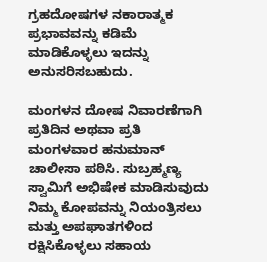ಗ್ರಹದೋಷಗಳ ನಕಾರಾತ್ಮಕ ಪ್ರಭಾವವನ್ನು ಕಡಿಮೆ ಮಾಡಿಕೊಳ್ಳಲು ಇದನ್ನು ಅನುಸರಿಸಬಹುದು.

ಮಂಗಳನ ದೋಷ ನಿವಾರಣೆಗಾಗಿ ಪ್ರತಿದಿನ ಅಥವಾ ಪ್ರತಿ ಮಂಗಳವಾರ ಹನುಮಾನ್ ಚಾಲೀಸಾ ಪಠಿಸಿ. ಸುಬ್ರಹ್ಮಣ್ಯ ಸ್ವಾಮಿಗೆ ಅಭಿಷೇಕ ಮಾಡಿಸುವುದು ನಿಮ್ಮ ಕೋಪವನ್ನು ನಿಯಂತ್ರಿಸಲು ಮತ್ತು ಅಪಘಾತಗಳಿಂದ ರಕ್ಷಿಸಿಕೊಳ್ಳಲು ಸಹಾಯ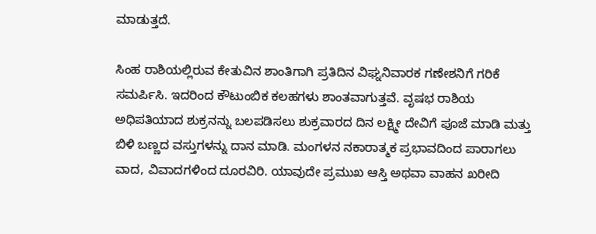ಮಾಡುತ್ತದೆ.

ಸಿಂಹ ರಾಶಿಯಲ್ಲಿರುವ ಕೇತುವಿನ ಶಾಂತಿಗಾಗಿ ಪ್ರತಿದಿನ ವಿಘ್ನನಿವಾರಕ ಗಣೇಶನಿಗೆ ಗರಿಕೆ ಸಮರ್ಪಿಸಿ. ಇದರಿಂದ ಕೌಟುಂಬಿಕ ಕಲಹಗಳು ಶಾಂತವಾಗುತ್ತವೆ. ವೃಷಭ ರಾಶಿಯ ಅಧಿಪತಿಯಾದ ಶುಕ್ರನನ್ನು ಬಲಪಡಿಸಲು ಶುಕ್ರವಾರದ ದಿನ ಲಕ್ಷ್ಮೀ ದೇವಿಗೆ ಪೂಜೆ ಮಾಡಿ ಮತ್ತು ಬಿಳಿ ಬಣ್ಣದ ವಸ್ತುಗಳನ್ನು ದಾನ ಮಾಡಿ. ಮಂಗಳನ ನಕಾರಾತ್ಮಕ ಪ್ರಭಾವದಿಂದ ಪಾರಾಗಲು ವಾದ, ವಿವಾದಗಳಿಂದ ದೂರವಿರಿ. ಯಾವುದೇ ಪ್ರಮುಖ ಆಸ್ತಿ ಅಥವಾ ವಾಹನ ಖರೀದಿ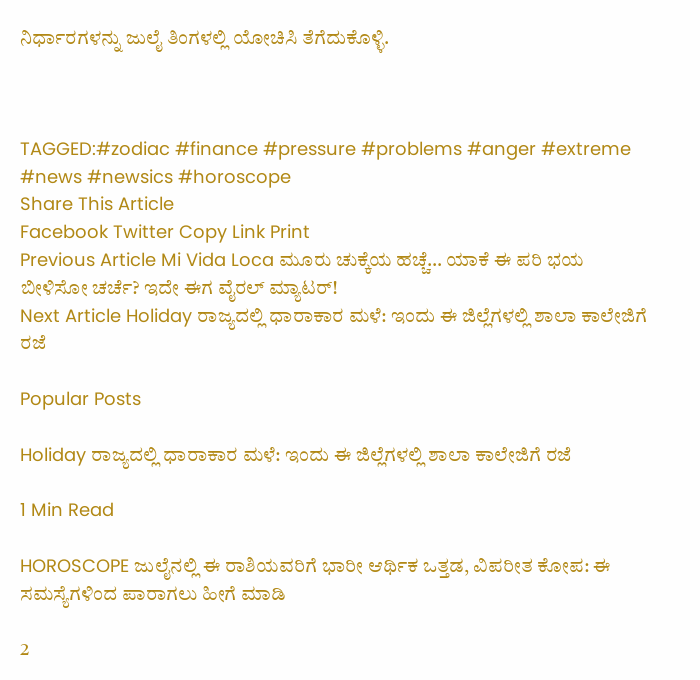ನಿರ್ಧಾರಗಳನ್ನು ಜುಲೈ ತಿಂಗಳಲ್ಲಿ ಯೋಚಿಸಿ ತೆಗೆದುಕೊಳ್ಳಿ.



TAGGED:#zodiac #finance #pressure #problems #anger #extreme #news #newsics #horoscope
Share This Article
Facebook Twitter Copy Link Print
Previous Article Mi Vida Loca ಮೂರು ಚುಕ್ಕೆಯ ಹಚ್ಚೆ… ಯಾಕೆ ಈ ಪರಿ‌ ಭಯ ಬೀಳಿಸೋ ಚರ್ಚೆ? ಇದೇ ಈಗ ವೈರಲ್ ಮ್ಯಾಟರ್!
Next Article Holiday ರಾಜ್ಯದಲ್ಲಿ ಧಾರಾಕಾರ ಮಳೆ: ಇಂದು ಈ ಜಿಲ್ಲೆಗಳಲ್ಲಿ ಶಾಲಾ ಕಾಲೇಜಿಗೆ ರಜೆ

Popular Posts

Holiday ರಾಜ್ಯದಲ್ಲಿ ಧಾರಾಕಾರ ಮಳೆ: ಇಂದು ಈ ಜಿಲ್ಲೆಗಳಲ್ಲಿ ಶಾಲಾ ಕಾಲೇಜಿಗೆ ರಜೆ

1 Min Read

HOROSCOPE ಜುಲೈನಲ್ಲಿ ಈ ರಾಶಿಯವರಿಗೆ ಭಾರೀ ಆರ್ಥಿಕ ಒತ್ತಡ, ವಿಪರೀತ ಕೋಪ: ಈ ಸಮಸ್ಯೆಗಳಿಂದ ಪಾರಾಗಲು ಹೀಗೆ ಮಾಡಿ

2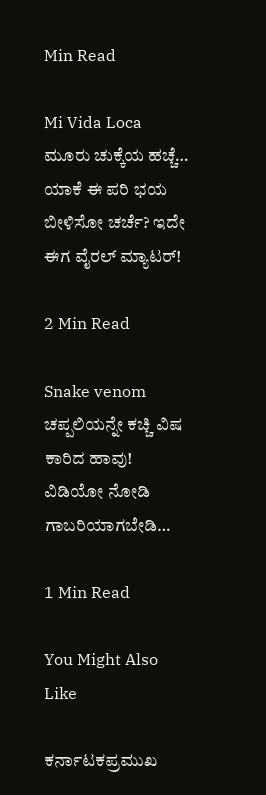Min Read

Mi Vida Loca ಮೂರು ಚುಕ್ಕೆಯ ಹಚ್ಚೆ… ಯಾಕೆ ಈ ಪರಿ‌ ಭಯ ಬೀಳಿಸೋ ಚರ್ಚೆ? ಇದೇ ಈಗ ವೈರಲ್ ಮ್ಯಾಟರ್!

2 Min Read

Snake venom ಚಪ್ಪಲಿಯನ್ನೇ ಕಚ್ಚಿ ವಿಷ ಕಾರಿದ ಹಾವು! ವಿಡಿಯೋ ನೋಡಿ ಗಾಬರಿಯಾಗಬೇಡಿ…

1 Min Read

You Might Also Like

ಕರ್ನಾಟಕಪ್ರಮುಖ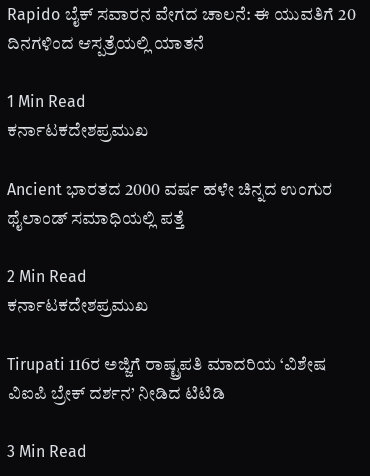Rapido ಬೈಕ್ ಸವಾರನ ವೇಗದ ಚಾಲನೆ: ಈ ಯುವತಿಗೆ 20 ದಿನಗಳಿಂದ ಆಸ್ಪತ್ರೆಯಲ್ಲಿ ಯಾತನೆ

1 Min Read
ಕರ್ನಾಟಕದೇಶಪ್ರಮುಖ

Ancient ಭಾರತದ 2000 ವರ್ಷ ಹಳೇ ಚಿನ್ನದ ಉಂಗುರ ಥೈಲಾಂಡ್ ಸಮಾಧಿಯಲ್ಲಿ ಪತ್ತೆ

2 Min Read
ಕರ್ನಾಟಕದೇಶಪ್ರಮುಖ

Tirupati 116ರ ಅಜ್ಜಿಗೆ ರಾಷ್ಟ್ರಪತಿ ಮಾದರಿಯ ‘ವಿಶೇಷ ವಿಐಪಿ ಬ್ರೇಕ್ ದರ್ಶನ’ ನೀಡಿದ ಟಿಟಿಡಿ

3 Min Read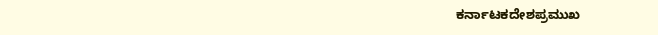ಕರ್ನಾಟಕದೇಶಪ್ರಮುಖ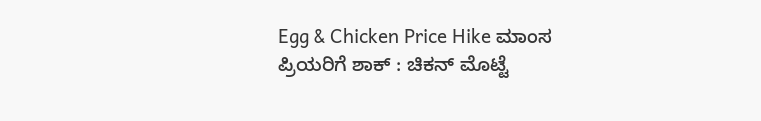Egg & Chicken Price Hike ಮಾಂಸ ಪ್ರಿಯರಿಗೆ ಶಾಕ್ : ಚಿಕನ್ ಮೊಟ್ಟೆ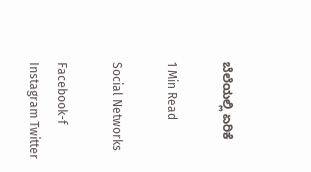ಬೆಲೆಯಲ್ಲಿ ಏರಿಕೆ

1 Min Read

Social Networks

Facebook-f Instagram Twitter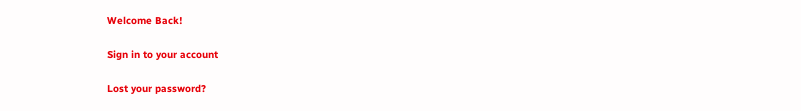Welcome Back!

Sign in to your account

Lost your password?